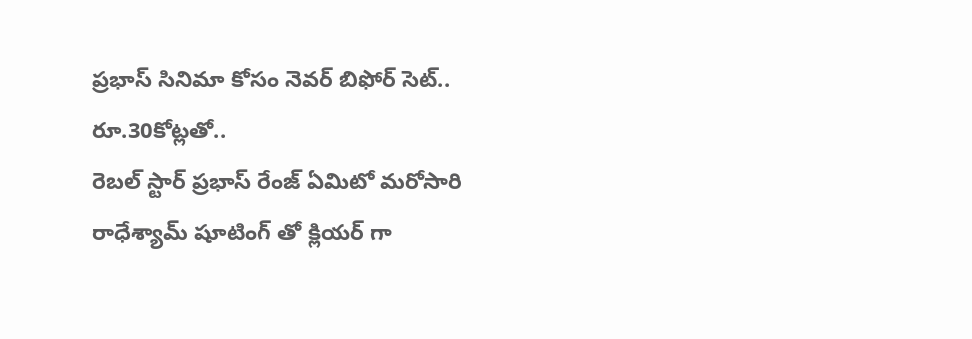ప్రభాస్ సినిమా కోసం నెవర్ బిఫోర్ సెట్.. రూ.30కోట్లతో..
రెబల్ స్టార్ ప్రభాస్ రేంజ్ ఏమిటో మరోసారి రాధేశ్యామ్ షూటింగ్ తో క్లియర్ గా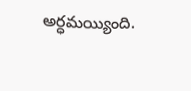అర్ధమయ్యింది.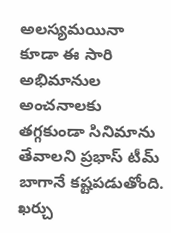అలస్యమయినా కూడా ఈ సారి అభిమానుల అంచనాలకు తగ్గకుండా సినిమాను తేవాలని ప్రభాస్ టీమ్ బాగానే కష్టపడుతోంది. ఖర్చు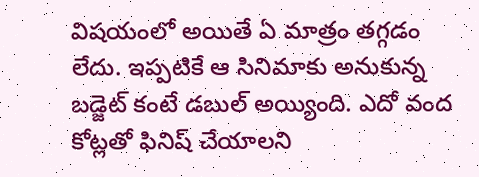విషయంలో అయితే ఏ మాత్రం తగ్గడం లేదు. ఇప్పటికే ఆ సినిమాకు అనుకున్న బడ్జెట్ కంటే డబుల్ అయ్యింది. ఎదో వంద కోట్లతో ఫినిష్ చేయాలని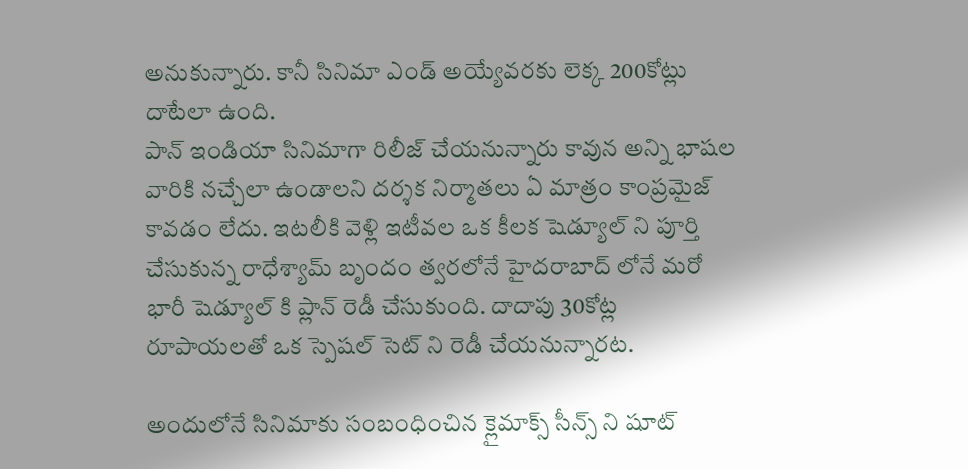అనుకున్నారు. కానీ సినిమా ఎండ్ అయ్యేవరకు లెక్క 200కోట్లు దాటేలా ఉంది.
పాన్ ఇండియా సినిమాగా రిలీజ్ చేయనున్నారు కావున అన్ని భాషల వారికి నచ్చేలా ఉండాలని దర్శక నిర్మాతలు ఏ మాత్రం కాంప్రమైజ్ కావడం లేదు. ఇటలీకి వెళ్లి ఇటీవల ఒక కీలక షెడ్యూల్ ని పూర్తి చేసుకున్న రాధేశ్యామ్ బృందం త్వరలోనే హైదరాబాద్ లోనే మరో భారీ షెడ్యూల్ కి ప్లాన్ రెడీ చేసుకుంది. దాదాపు 30కోట్ల రూపాయలతో ఒక స్పెషల్ సెట్ ని రెడీ చేయనున్నారట.

అందులోనే సినిమాకు సంబంధించిన క్లైమాక్స్ సీన్స్ ని షూట్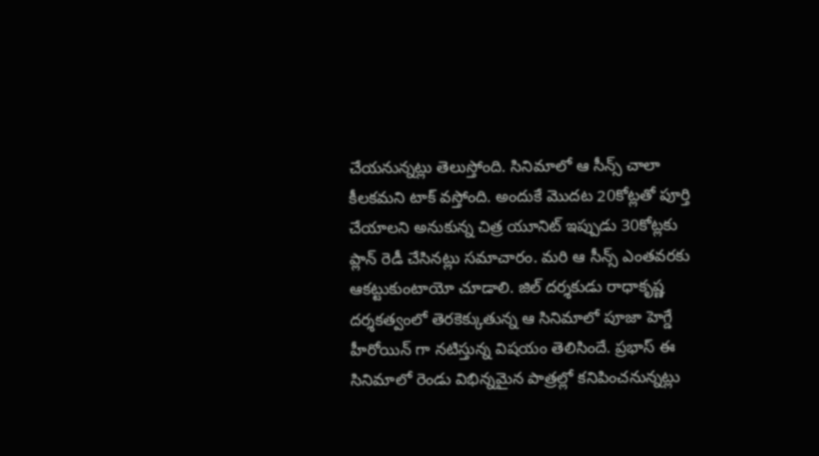చేయనున్నట్లు తెలుస్తోంది. సినిమాలో ఆ సీన్స్ చాలా కీలకమని టాక్ వస్తోంది. అందుకే మొదట 20కోట్లతో పూర్తి చేయాలని అనుకున్న చిత్ర యూనిట్ ఇప్పుడు 30కోట్లకు ప్లాన్ రెడీ చేసినట్లు సమాచారం. మరి ఆ సీన్స్ ఎంతవరకు ఆకట్టుకుంటాయో చూడాలి. జిల్ దర్శకుడు రాధాకృష్ణ దర్శకత్వంలో తెరకెక్కుతున్న ఆ సినిమాలో పూజా హెగ్డే హీరోయిన్ గా నటిస్తున్న విషయం తెలిసిందే. ప్రభాస్ ఈ సినిమాలో రెండు విభిన్నమైన పాత్రల్లో కనిపించనున్నట్లు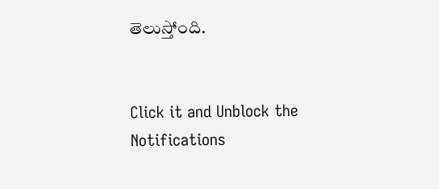తెలుస్తోంది.


Click it and Unblock the Notifications